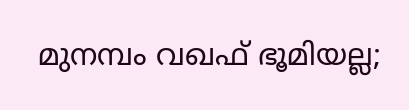മുനമ്പം വഖഫ് ഭൂമിയല്ല;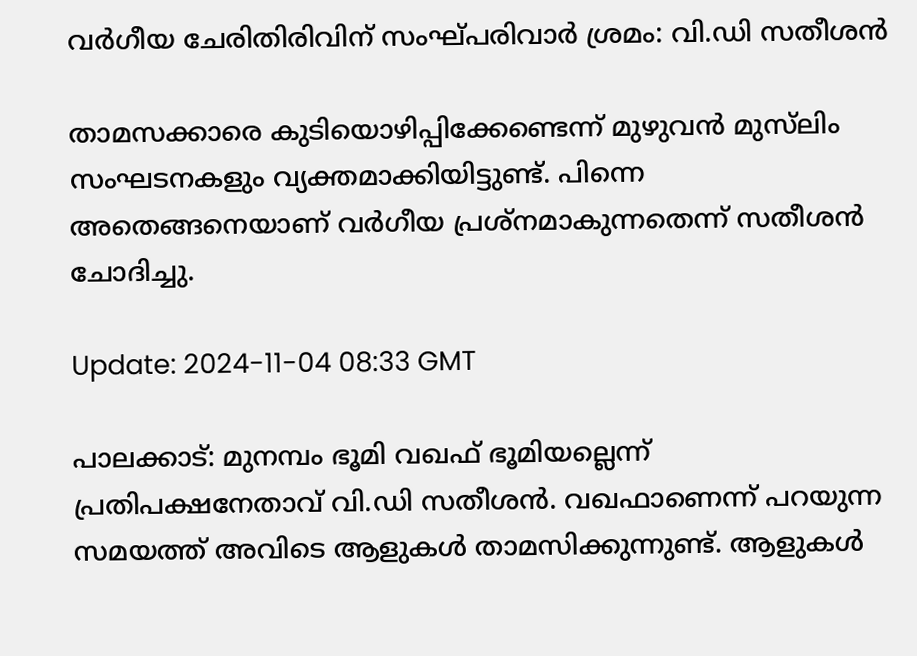വർഗീയ ചേരിതിരിവിന് സംഘ്പരിവാർ ശ്രമം: വി.ഡി സതീശൻ

താമസക്കാരെ കുടിയൊഴിപ്പിക്കേണ്ടെന്ന് മുഴുവൻ മുസ്‌ലിം സംഘടനകളും വ്യക്തമാക്കിയിട്ടുണ്ട്. പിന്നെ അതെങ്ങനെയാണ് വർഗീയ പ്രശ്‌നമാകുന്നതെന്ന് സതീശൻ ചോദിച്ചു.

Update: 2024-11-04 08:33 GMT

പാലക്കാട്: മുനമ്പം ഭൂമി വഖഫ് ഭൂമിയല്ലെന്ന് പ്രതിപക്ഷനേതാവ് വി.ഡി സതീശൻ. വഖഫാണെന്ന് പറയുന്ന സമയത്ത് അവിടെ ആളുകൾ താമസിക്കുന്നുണ്ട്. ആളുകൾ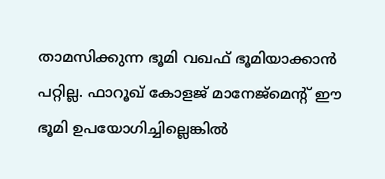താമസിക്കുന്ന ഭൂമി വഖഫ് ഭൂമിയാക്കാൻ പറ്റില്ല. ഫാറൂഖ് കോളജ് മാനേജ്‌മെന്റ് ഈ ഭൂമി ഉപയോഗിച്ചില്ലെങ്കിൽ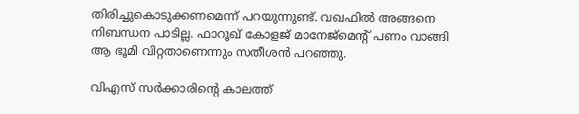തിരിച്ചുകൊടുക്കണമെന്ന് പറയുന്നുണ്ട്. വഖഫിൽ അങ്ങനെ നിബന്ധന പാടില്ല. ഫാറൂഖ് കോളജ് മാനേജ്‌മെന്റ് പണം വാങ്ങി ആ ഭൂമി വിറ്റതാണെന്നും സതീശൻ പറഞ്ഞു.

വിഎസ് സർക്കാരിന്റെ കാലത്ത്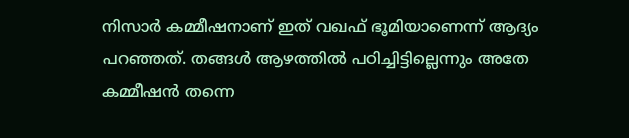നിസാർ കമ്മീഷനാണ് ഇത് വഖഫ് ഭൂമിയാണെന്ന് ആദ്യം പറഞ്ഞത്. തങ്ങൾ ആഴത്തിൽ പഠിച്ചിട്ടില്ലെന്നും അതേ കമ്മീഷൻ തന്നെ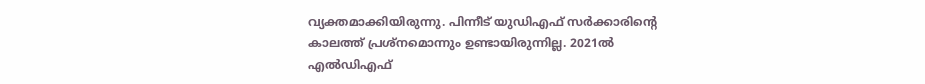വ്യക്തമാക്കിയിരുന്നു. പിന്നീട് യുഡിഎഫ് സർക്കാരിന്റെ കാലത്ത് പ്രശ്‌നമൊന്നും ഉണ്ടായിരുന്നില്ല. 2021ൽ എൽഡിഎഫ്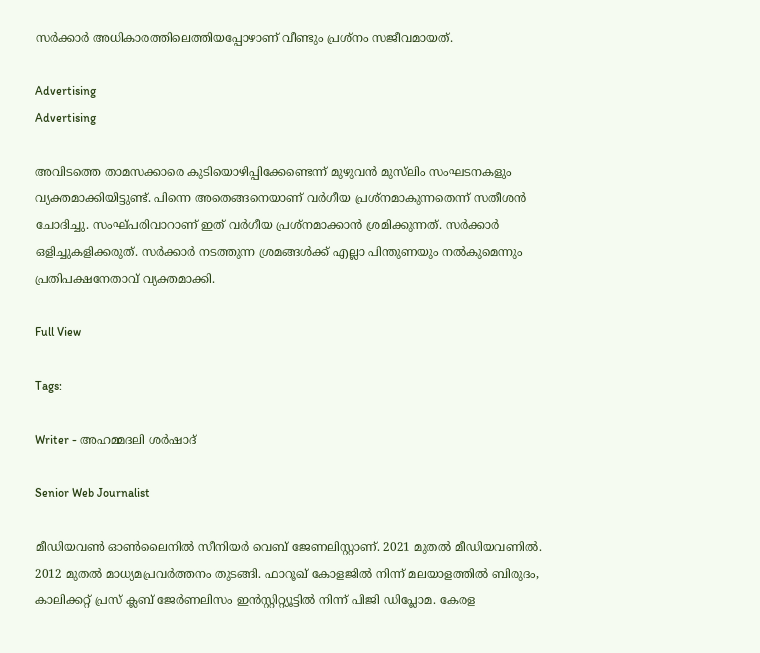സർക്കാർ അധികാരത്തിലെത്തിയപ്പോഴാണ് വീണ്ടും പ്രശ്‌നം സജീവമായത്.

Advertising
Advertising

അവിടത്തെ താമസക്കാരെ കുടിയൊഴിപ്പിക്കേണ്ടെന്ന് മുഴുവൻ മുസ്‌ലിം സംഘടനകളും വ്യക്തമാക്കിയിട്ടുണ്ട്. പിന്നെ അതെങ്ങനെയാണ് വർഗീയ പ്രശ്‌നമാകുന്നതെന്ന് സതീശൻ ചോദിച്ചു. സംഘ്പരിവാറാണ് ഇത് വർഗീയ പ്രശ്‌നമാക്കാൻ ശ്രമിക്കുന്നത്. സർക്കാർ ഒളിച്ചുകളിക്കരുത്. സർക്കാർ നടത്തുന്ന ശ്രമങ്ങൾക്ക് എല്ലാ പിന്തുണയും നൽകുമെന്നും പ്രതിപക്ഷനേതാവ് വ്യക്തമാക്കി.

Full View

Tags:

Writer - അഹമ്മദലി ശര്‍ഷാദ്

Senior Web Journalist

മീഡിയവൺ ഓൺലൈനിൽ സീനിയർ വെബ് ജേണലിസ്റ്റാണ്. 2021 മുതൽ മീഡിയവണിൽ. 2012 മുതൽ മാധ്യമപ്രവർത്തനം തുടങ്ങി. ഫാറൂഖ് കോളജിൽ നിന്ന് മലയാളത്തിൽ ബിരുദം, കാലിക്കറ്റ് പ്രസ് ക്ലബ് ജേർണലിസം ഇൻസ്റ്റിറ്റ്യൂട്ടിൽ നിന്ന് പിജി ഡിപ്ലോമ. കേരള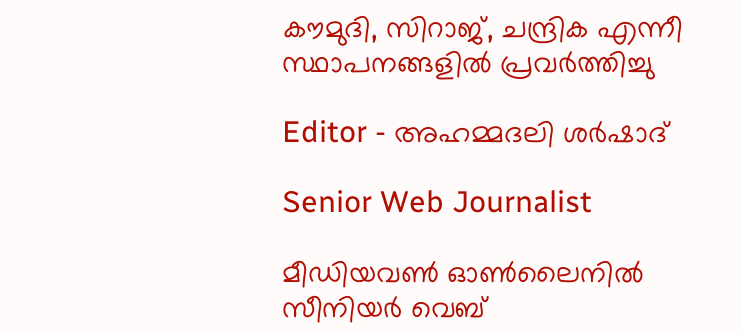കൗമുദി, സിറാജ്, ചന്ദ്രിക എന്നീ സ്ഥാപനങ്ങളിൽ പ്രവർത്തിച്ചു

Editor - അഹമ്മദലി ശര്‍ഷാദ്

Senior Web Journalist

മീഡിയവൺ ഓൺലൈനിൽ സീനിയർ വെബ്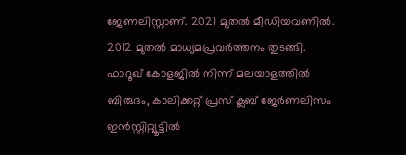ജേണലിസ്റ്റാണ്. 2021 മുതൽ മീഡിയവണിൽ. 2012 മുതൽ മാധ്യമപ്രവർത്തനം തുടങ്ങി. ഫാറൂഖ് കോളജിൽ നിന്ന് മലയാളത്തിൽ ബിരുദം, കാലിക്കറ്റ് പ്രസ് ക്ലബ് ജേർണലിസം ഇൻസ്റ്റിറ്റ്യൂട്ടിൽ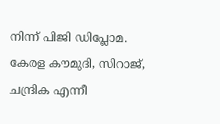നിന്ന് പിജി ഡിപ്ലോമ. കേരള കൗമുദി, സിറാജ്, ചന്ദ്രിക എന്നീ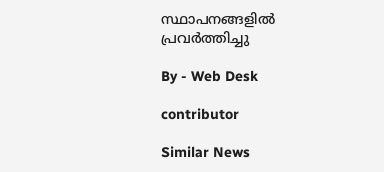സ്ഥാപനങ്ങളിൽ പ്രവർത്തിച്ചു

By - Web Desk

contributor

Similar News